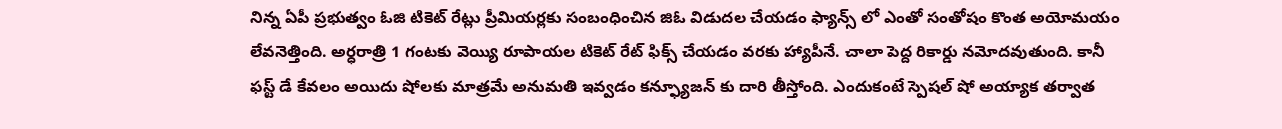నిన్న ఏపీ ప్రభుత్వం ఓజి టికెట్ రేట్లు ప్రీమియర్లకు సంబంధించిన జిఓ విడుదల చేయడం ఫ్యాన్స్ లో ఎంతో సంతోషం కొంత అయోమయం లేవనెత్తింది. అర్ధరాత్రి 1 గంటకు వెయ్యి రూపాయల టికెట్ రేట్ ఫిక్స్ చేయడం వరకు హ్యాపీనే. చాలా పెద్ద రికార్డు నమోదవుతుంది. కానీ ఫస్ట్ డే కేవలం అయిదు షోలకు మాత్రమే అనుమతి ఇవ్వడం కన్ఫ్యూజన్ కు దారి తీస్తోంది. ఎందుకంటే స్పెషల్ షో అయ్యాక తర్వాత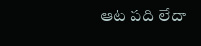ఆట పది లేదా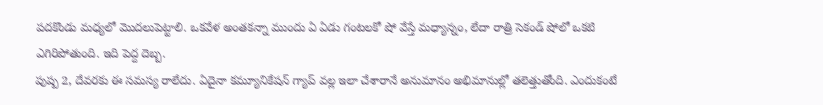పదకొండు మధ్యలో మొదలుపెట్టాలి. ఒకవేళ అంతకన్నా ముందు ఏ ఏడు గంటలకో షో వేస్తే మధ్యాన్నం, లేదా రాత్రి సెకండ్ షోలో ఒకటి ఎగిరిపోతుంది. ఇది పెద్ద దెబ్బ.
పుష్ప 2, దేవరకు ఈ సమస్య రాలేదు. ఏదైనా కమ్యూనికేషన్ గ్యాప్ వల్ల ఇలా చేశారానే అనుమానం అభిమానుల్లో తలెత్తుతోంది. ఎందుకంటే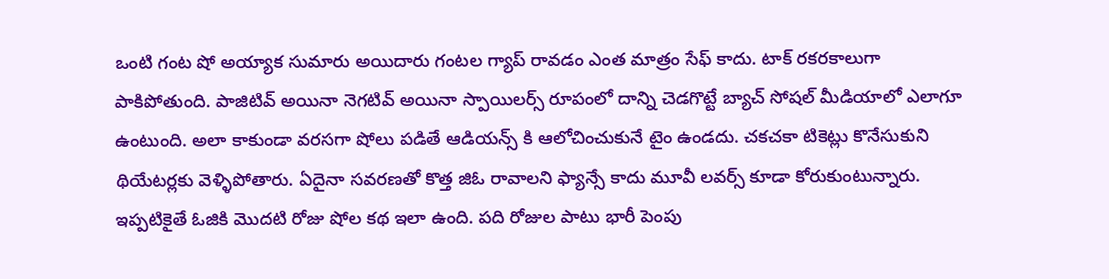ఒంటి గంట షో అయ్యాక సుమారు అయిదారు గంటల గ్యాప్ రావడం ఎంత మాత్రం సేఫ్ కాదు. టాక్ రకరకాలుగా పాకిపోతుంది. పాజిటివ్ అయినా నెగటివ్ అయినా స్పాయిలర్స్ రూపంలో దాన్ని చెడగొట్టే బ్యాచ్ సోషల్ మీడియాలో ఎలాగూ ఉంటుంది. అలా కాకుండా వరసగా షోలు పడితే ఆడియన్స్ కి ఆలోచించుకునే టైం ఉండదు. చకచకా టికెట్లు కొనేసుకుని థియేటర్లకు వెళ్ళిపోతారు. ఏదైనా సవరణతో కొత్త జిఓ రావాలని ఫ్యాన్సే కాదు మూవీ లవర్స్ కూడా కోరుకుంటున్నారు.
ఇప్పటికైతే ఓజికి మొదటి రోజు షోల కథ ఇలా ఉంది. పది రోజుల పాటు భారీ పెంపు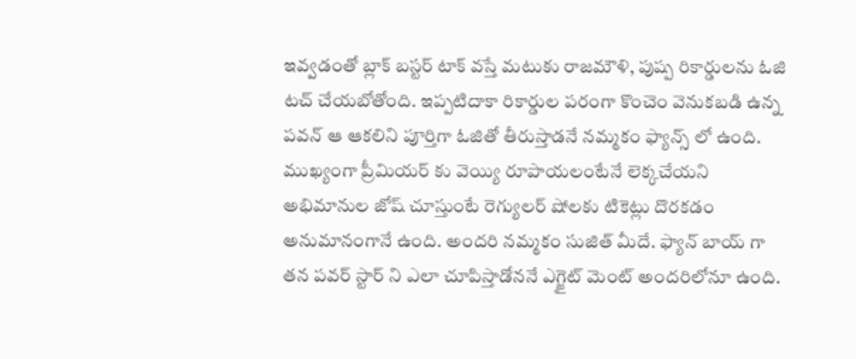ఇవ్వడంతో బ్లాక్ బస్టర్ టాక్ వస్తే మటుకు రాజమౌళి, పుష్ప రికార్డులను ఓజి టచ్ చేయబోతోంది. ఇప్పటిదాకా రికార్డుల పరంగా కొంచెం వెనుకబడి ఉన్న పవన్ ఆ ఆకలిని పూర్తిగా ఓజితో తీరుస్తాడనే నమ్మకం ఫ్యాన్స్ లో ఉంది. ముఖ్యంగా ప్రీమియర్ కు వెయ్యి రూపాయలంటేనే లెక్కచేయని అభిమానుల జోష్ చూస్తుంటే రెగ్యులర్ షోలకు టికెట్లు దొరకడం అనుమానంగానే ఉంది. అందరి నమ్మకం సుజిత్ మీదే. ఫ్యాన్ బాయ్ గా తన పవర్ స్టార్ ని ఎలా చూపిస్తాడోననే ఎగ్జైట్ మెంట్ అందరిలోనూ ఉంది.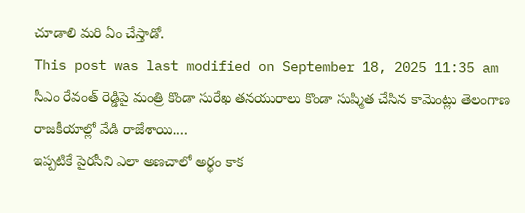చూడాలి మరి ఏం చేస్తాడో.
This post was last modified on September 18, 2025 11:35 am
సీఎం రేవంత్ రెడ్డిపై మంత్రి కొండా సురేఖ తనయురాలు కొండా సుష్మిత చేసిన కామెంట్లు తెలంగాణ రాజకీయాల్లో వేడి రాజేశాయి.…
ఇప్పటికే పైరసీని ఎలా అణచాలో అర్థం కాక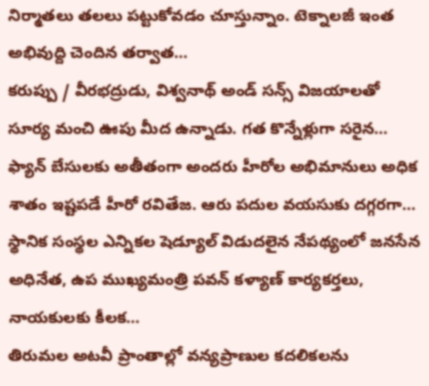నిర్మాతలు తలలు పట్టుకోవడం చూస్తున్నాం. టెక్నాలజీ ఇంత అభివుద్ది చెందిన తర్వాత…
కరుప్పు / వీరభద్రుడు, విశ్వనాథ్ అండ్ సన్స్ విజయాలతో సూర్య మంచి ఊపు మీద ఉన్నాడు. గత కొన్నేళ్లుగా సరైన…
ఫ్యాన్ బేసులకు అతీతంగా అందరు హీరోల అభిమానులు అధిక శాతం ఇష్టపడే హీరో రవితేజ. ఆరు పదుల వయసుకు దగ్గరగా…
స్థానిక సంస్థల ఎన్నికల షెడ్యూల్ విడుదలైన నేపథ్యంలో జనసేన అధినేత, ఉప ముఖ్యమంత్రి పవన్ కళ్యాణ్ కార్యకర్తలు, నాయకులకు కీలక…
తిరుమల అటవీ ప్రాంతాల్లో వన్యప్రాణుల కదలికలను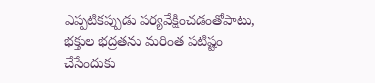ఎప్పటికప్పుడు పర్యవేక్షించడంతోపాటు, భక్తుల భద్రతను మరింత పటిష్టం చేసేందుకు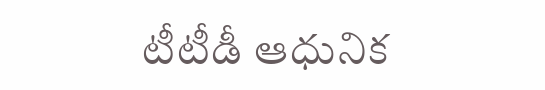టీటీడీ ఆధునిక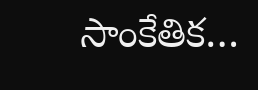సాంకేతిక…